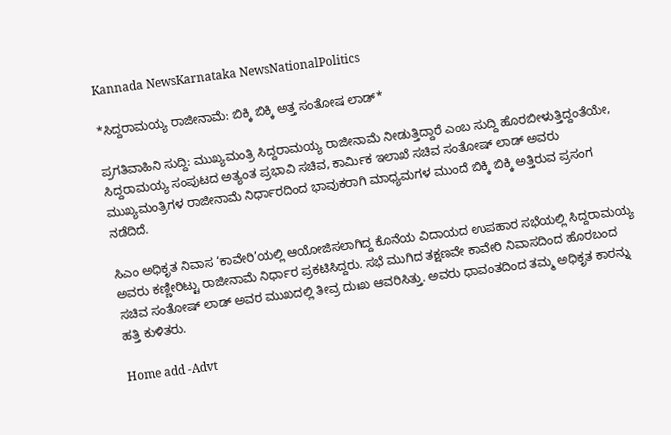Kannada NewsKarnataka NewsNationalPolitics

*ಸಿದ್ದರಾಮಯ್ಯ ರಾಜೀನಾಮೆ: ಬಿಕ್ಕಿ ಬಿಕ್ಕಿ ಅತ್ತ ಸಂತೋಷ ಲಾಡ್*

ಪ್ರಗತಿವಾಹಿನಿ ಸುದ್ದಿ: ಮುಖ್ಯಮಂತ್ರಿ ಸಿದ್ದರಾಮಯ್ಯ ರಾಜೀನಾಮೆ ನೀಡುತ್ತಿದ್ದಾರೆ ಎಂಬ ಸುದ್ದಿ ಹೊರಬೀಳುತ್ತಿದ್ದಂತೆಯೇ, ಸಿದ್ದರಾಮಯ್ಯ ಸಂಪುಟದ ಅತ್ಯಂತ ಪ್ರಭಾವಿ ಸಚಿವ, ಕಾರ್ಮಿಕ ಇಲಾಖೆ ಸಚಿವ ಸಂತೋಷ್ ಲಾಡ್ ಅವರು ಮುಖ್ಯಮಂತ್ರಿಗಳ ರಾಜೀನಾಮೆ ನಿರ್ಧಾರದಿಂದ ಭಾವುಕರಾಗಿ ಮಾಧ್ಯಮಗಳ ಮುಂದೆ ಬಿಕ್ಕಿ ಬಿಕ್ಕಿ ಅತ್ತಿರುವ ಪ್ರಸಂಗ ನಡೆದಿದೆ.

ಸಿಎಂ ಅಧಿಕೃತ ನಿವಾಸ ‘ಕಾವೇರಿ’ಯಲ್ಲಿ ಆಯೋಜಿಸಲಾಗಿದ್ದ ಕೊನೆಯ ವಿದಾಯದ ಉಪಹಾರ ಸಭೆಯಲ್ಲಿ ಸಿದ್ದರಾಮಯ್ಯ ಅವರು ಕಣ್ಣೀರಿಟ್ಟು ರಾಜೀನಾಮೆ ನಿರ್ಧಾರ ಪ್ರಕಟಿಸಿದ್ದರು. ಸಭೆ ಮುಗಿದ ತಕ್ಷಣವೇ ಕಾವೇರಿ ನಿವಾಸದಿಂದ ಹೊರಬಂದ ಸಚಿವ ಸಂತೋಷ್ ಲಾಡ್ ಅವರ ಮುಖದಲ್ಲಿ ತೀವ್ರ ದುಃಖ ಆವರಿಸಿತ್ತು. ಅವರು ಧಾವಂತದಿಂದ ತಮ್ಮ ಅಧಿಕೃತ ಕಾರನ್ನು ಹತ್ತಿ ಕುಳಿತರು.

Home add -Advt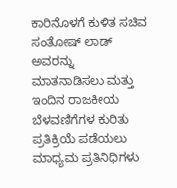ಕಾರಿನೊಳಗೆ ಕುಳಿತ ಸಚಿವ ಸಂತೋಷ್ ಲಾಡ್ ಅವರನ್ನು ಮಾತನಾಡಿಸಲು ಮತ್ತು ಇಂದಿನ ರಾಜಕೀಯ ಬೆಳವಣಿಗೆಗಳ ಕುರಿತು ಪ್ರತಿಕ್ರಿಯೆ ಪಡೆಯಲು ಮಾಧ್ಯಮ ಪ್ರತಿನಿಧಿಗಳು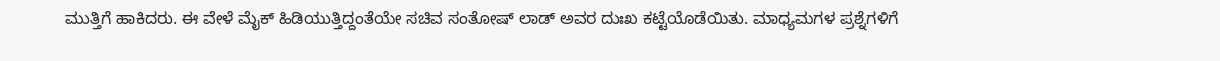ಮುತ್ತಿಗೆ ಹಾಕಿದರು. ಈ ವೇಳೆ ಮೈಕ್ ಹಿಡಿಯುತ್ತಿದ್ದಂತೆಯೇ ಸಚಿವ ಸಂತೋಷ್ ಲಾಡ್ ಅವರ ದುಃಖ ಕಟ್ಟೆಯೊಡೆಯಿತು. ಮಾಧ್ಯಮಗಳ ಪ್ರಶ್ನೆಗಳಿಗೆ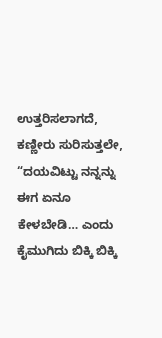ಉತ್ತರಿಸಲಾಗದೆ, ಕಣ್ಣೀರು ಸುರಿಸುತ್ತಲೇ, “ದಯವಿಟ್ಟು ನನ್ನನ್ನು ಈಗ ಏನೂ ಕೇಳಬೇಡಿ… ಎಂದು ಕೈಮುಗಿದು ಬಿಕ್ಕಿ ಬಿಕ್ಕಿ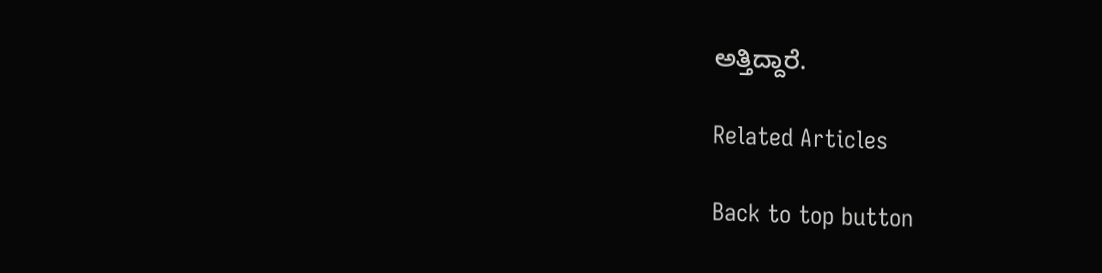ಅತ್ತಿದ್ದಾರೆ.

Related Articles

Back to top button